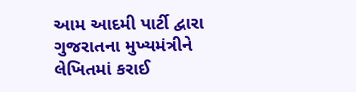આમ આદમી પાર્ટી દ્વારા ગુજરાતના મુખ્યમંત્રીને લેખિતમાં કરાઈ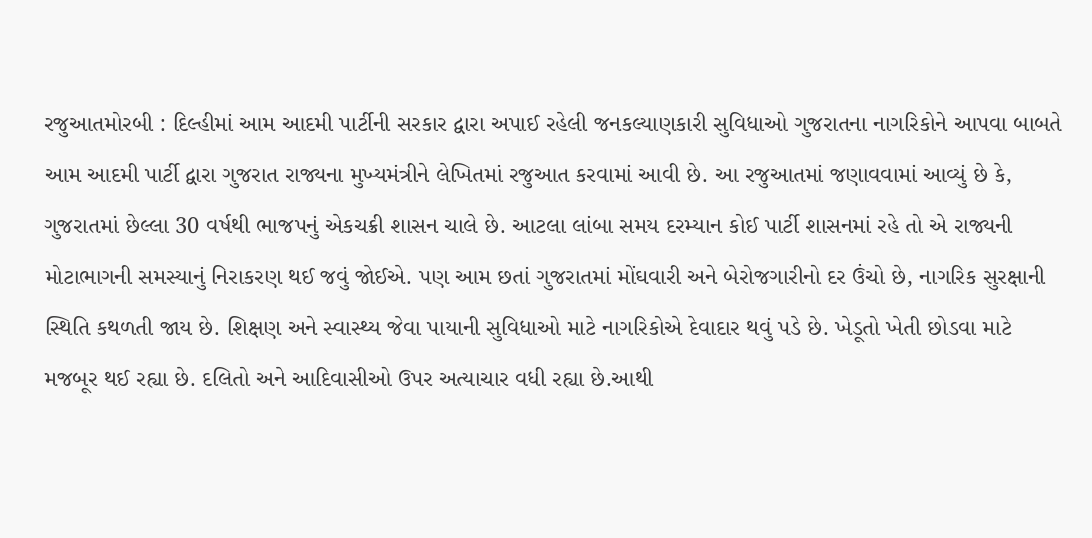રજુઆતમોરબી : દિલ્હીમાં આમ આદમી પાર્ટીની સરકાર દ્વારા અપાઈ રહેલી જનકલ્યાણકારી સુવિધાઓ ગુજરાતના નાગરિકોને આપવા બાબતે આમ આદમી પાર્ટી દ્વારા ગુજરાત રાજ્યના મુખ્યમંત્રીને લેખિતમાં રજુઆત કરવામાં આવી છે. આ રજુઆતમાં જણાવવામાં આવ્યું છે કે, ગુજરાતમાં છેલ્લા 30 વર્ષથી ભાજપનું એકચક્રી શાસન ચાલે છે. આટલા લાંબા સમય દરમ્યાન કોઈ પાર્ટી શાસનમાં રહે તો એ રાજ્યની મોટાભાગની સમસ્યાનું નિરાકરણ થઈ જવું જોઈએ. પણ આમ છતાં ગુજરાતમાં મોંઘવારી અને બેરોજગારીનો દર ઉંચો છે, નાગરિક સુરક્ષાની સ્થિતિ કથળતી જાય છે. શિક્ષણ અને સ્વાસ્થ્ય જેવા પાયાની સુવિધાઓ માટે નાગરિકોએ દેવાદાર થવું પડે છે. ખેડૂતો ખેતી છોડવા માટે મજબૂર થઈ રહ્યા છે. દલિતો અને આદિવાસીઓ ઉપર અત્યાચાર વધી રહ્યા છે.આથી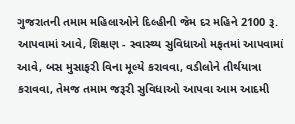ગુજરાતની તમામ મહિલાઓને દિલ્હીની જેમ દર મહિને 2100 રૂ. આપવામાં આવે, શિક્ષણ - સ્વાસ્થ્ય સુવિધાઓ મફતમાં આપવામાં આવે, બસ મુસાફરી વિના મૂલ્યે કરાવવા, વડીલોને તીર્થયાત્રા કરાવવા, તેમજ તમામ જરૂરી સુવિધાઓ આપવા આમ આદમી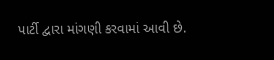પાર્ટી દ્વારા માંગણી કરવામાં આવી છે.